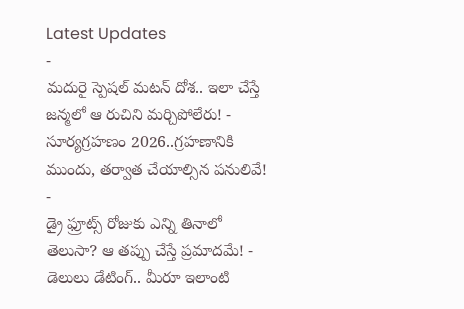Latest Updates
-
మదురై స్పెషల్ మటన్ దోశ.. ఇలా చేస్తే జన్మలో ఆ రుచిని మర్చిపోలేరు! -
సూర్యగ్రహణం 2026..గ్రహణానికి ముందు, తర్వాత చేయాల్సిన పనులివే! -
డ్రై ఫ్రూట్స్ రోజుకు ఎన్ని తినాలో తెలుసా? ఆ తప్పు చేస్తే ప్రమాదమే! -
డెలులు డేటింగ్.. మీరూ ఇలాంటి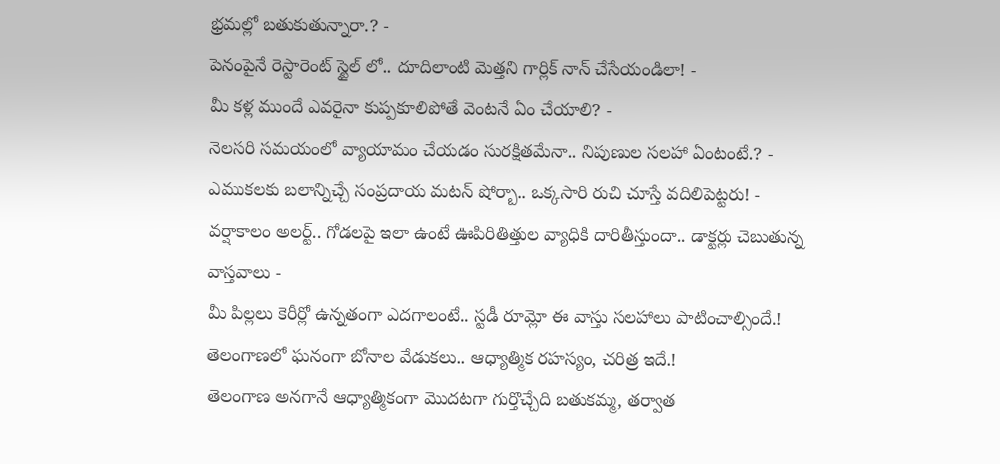భ్రమల్లో బతుకుతున్నారా.? -
పెనంపైనే రెస్టారెంట్ స్టైల్ లో.. దూదిలాంటి మెత్తని గార్లిక్ నాన్ చేసేయండిలా! -
మీ కళ్ల ముందే ఎవరైనా కుప్పకూలిపోతే వెంటనే ఏం చేయాలి? -
నెలసరి సమయంలో వ్యాయామం చేయడం సురక్షితమేనా.. నిపుణుల సలహా ఏంటంటే.? -
ఎముకలకు బలాన్నిచ్చే సంప్రదాయ మటన్ షోర్బా.. ఒక్కసారి రుచి చూస్తే వదిలిపెట్టరు! -
వర్షాకాలం అలర్ట్.. గోడలపై ఇలా ఉంటే ఊపిరితిత్తుల వ్యాధికి దారితీస్తుందా.. డాక్టర్లు చెబుతున్న వాస్తవాలు -
మీ పిల్లలు కెరీర్లో ఉన్నతంగా ఎదగాలంటే.. స్టడీ రూమ్లో ఈ వాస్తు సలహాలు పాటించాల్సిందే.!
తెలంగాణలో ఘనంగా బోనాల వేడుకలు.. ఆధ్యాత్మిక రహస్యం, చరిత్ర ఇదే.!
తెలంగాణ అనగానే ఆధ్యాత్మికంగా మొదటగా గుర్తొచ్చేది బతుకమ్మ, తర్వాత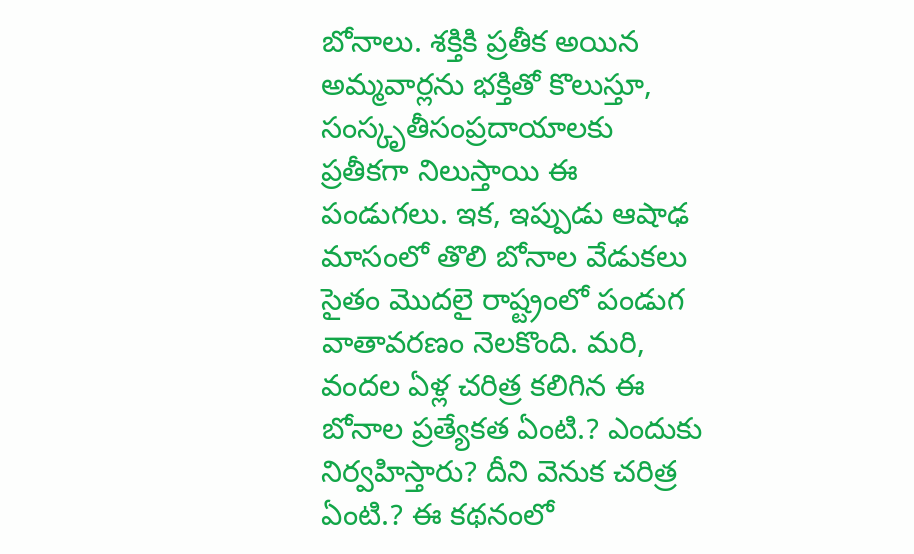బోనాలు. శక్తికి ప్రతీక అయిన అమ్మవార్లను భక్తితో కొలుస్తూ, సంస్కృతీసంప్రదాయాలకు ప్రతీకగా నిలుస్తాయి ఈ పండుగలు. ఇక, ఇప్పుడు ఆషాఢ మాసంలో తొలి బోనాల వేడుకలు సైతం మొదలై రాష్ట్రంలో పండుగ వాతావరణం నెలకొంది. మరి, వందల ఏళ్ల చరిత్ర కలిగిన ఈ బోనాల ప్రత్యేకత ఏంటి.? ఎందుకు నిర్వహిస్తారు? దీని వెనుక చరిత్ర ఏంటి.? ఈ కథనంలో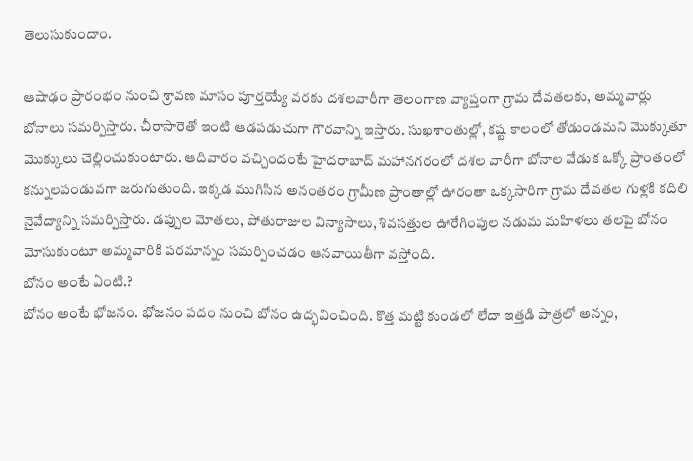తెలుసుకుందాం.

ఆషాఢం ప్రారంభం నుంచి శ్రావణ మాసం పూర్తయ్యే వరకు దశలవారీగా తెలంగాణ వ్యాప్తంగా గ్రామ దేవతలకు, అమ్మవార్లు బోనాలు సమర్పిస్తారు. చీరాసారెతో ఇంటి ఆడపడుచుగా గౌరవాన్ని ఇస్తారు. సుఖశాంతుల్లో, కష్ట కాలంలో తోడుండమని మొక్కుతూ మొక్కులు చెల్లించుకుంటారు. ఆదివారం వచ్చిందంటే హైదరాబాద్ మహానగరంలో దశల వారీగా బోనాల వేడుక ఒక్కో ప్రాంతంలో కన్నులపండువగా జరుగుతుంది. ఇక్కడ ముగిసిన అనంతరం గ్రామీణ ప్రాంతాల్లో ఊరంతా ఒక్కసారిగా గ్రామ దేవతల గుళ్లకి కదిలి నైవేద్యాన్ని సమర్పిస్తారు. డప్పుల మోతలు, పోతురాజుల విన్యాసాలు, శివసత్తుల ఊరేగింపుల నడుమ మహిళలు తలపై బోనం మోసుకుంటూ అమ్మవారికి పరమాన్నం సమర్పించడం ఆనవాయితీగా వస్తోంది.
బోనం అంటే ఏంటి.?
బోనం అంటే భోజనం. భోజనం పదం నుంచి బోనం ఉద్భవించింది. కొత్త మట్టి కుండలో లేదా ఇత్తడి పాత్రలో అన్నం,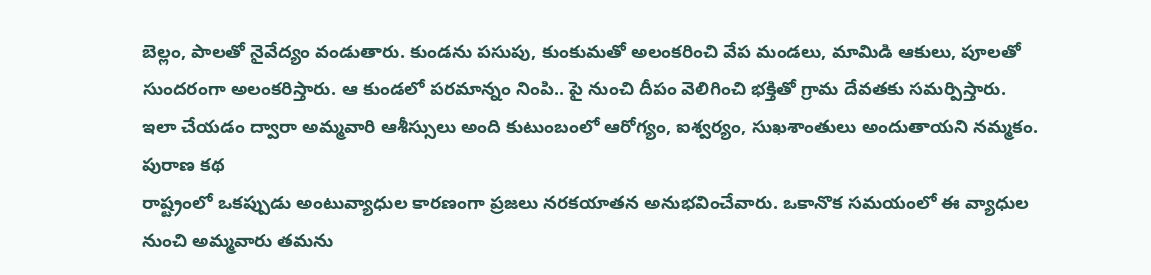బెల్లం, పాలతో నైవేద్యం వండుతారు. కుండను పసుపు, కుంకుమతో అలంకరించి వేప మండలు, మామిడి ఆకులు, పూలతో సుందరంగా అలంకరిస్తారు. ఆ కుండలో పరమాన్నం నింపి.. పై నుంచి దీపం వెలిగించి భక్తితో గ్రామ దేవతకు సమర్పిస్తారు. ఇలా చేయడం ద్వారా అమ్మవారి ఆశీస్సులు అంది కుటుంబంలో ఆరోగ్యం, ఐశ్వర్యం, సుఖశాంతులు అందుతాయని నమ్మకం.
పురాణ కథ
రాష్ట్రంలో ఒకప్పుడు అంటువ్యాధుల కారణంగా ప్రజలు నరకయాతన అనుభవించేవారు. ఒకానొక సమయంలో ఈ వ్యాధుల నుంచి అమ్మవారు తమను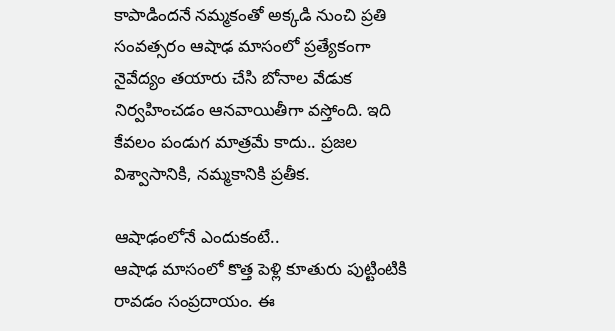కాపాడిందనే నమ్మకంతో అక్కడి నుంచి ప్రతి సంవత్సరం ఆషాఢ మాసంలో ప్రత్యేకంగా నైవేద్యం తయారు చేసి బోనాల వేడుక నిర్వహించడం ఆనవాయితీగా వస్తోంది. ఇది కేవలం పండుగ మాత్రమే కాదు.. ప్రజల విశ్వాసానికి, నమ్మకానికి ప్రతీక.

ఆషాఢంలోనే ఎందుకంటే..
ఆషాఢ మాసంలో కొత్త పెళ్లి కూతురు పుట్టింటికి రావడం సంప్రదాయం. ఈ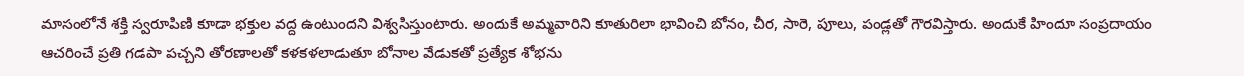మాసంలోనే శక్తి స్వరూపిణి కూడా భక్తుల వద్ద ఉంటుందని విశ్వసిస్తుంటారు. అందుకే అమ్మవారిని కూతురిలా భావించి బోనం, చీర, సారె, పూలు, పండ్లతో గౌరవిస్తారు. అందుకే హిందూ సంప్రదాయం ఆచరించే ప్రతి గడపా పచ్చని తోరణాలతో కళకళలాడుతూ బోనాల వేడుకతో ప్రత్యేక శోభను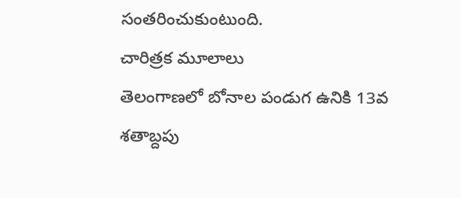సంతరించుకుంటుంది.
చారిత్రక మూలాలు
తెలంగాణలో బోనాల పండుగ ఉనికి 13వ శతాబ్దపు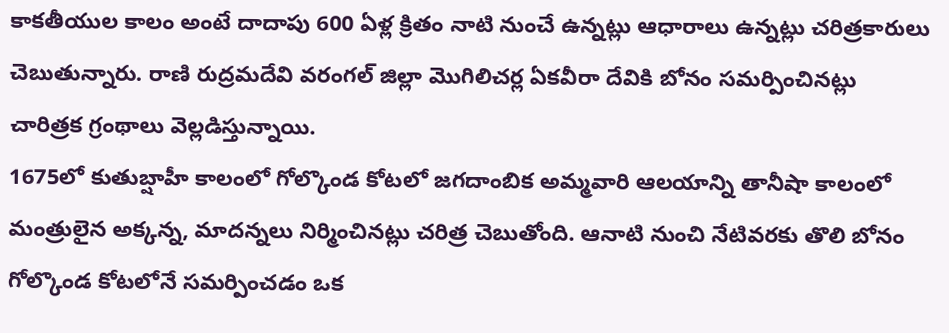కాకతీయుల కాలం అంటే దాదాపు 600 ఏళ్ల క్రితం నాటి నుంచే ఉన్నట్లు ఆధారాలు ఉన్నట్లు చరిత్రకారులు చెబుతున్నారు. రాణి రుద్రమదేవి వరంగల్ జిల్లా మొగిలిచర్ల ఏకవీరా దేవికి బోనం సమర్పించినట్లు చారిత్రక గ్రంథాలు వెల్లడిస్తున్నాయి.
1675లో కుతుబ్షాహీ కాలంలో గోల్కొండ కోటలో జగదాంబిక అమ్మవారి ఆలయాన్ని తానీషా కాలంలో మంత్రులైన అక్కన్న, మాదన్నలు నిర్మించినట్లు చరిత్ర చెబుతోంది. ఆనాటి నుంచి నేటివరకు తొలి బోనం గోల్కొండ కోటలోనే సమర్పించడం ఒక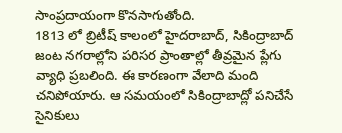సాంప్రదాయంగా కొనసాగుతోంది.
1813 లో బ్రిటీష్ కాలంలో హైదరాబాద్, సికింద్రాబాద్ జంట నగరాల్లోని పరిసర ప్రాంతాల్లో తీవ్రమైన ప్లేగు వ్యాధి ప్రబలింది. ఈ కారణంగా వేలాది మంది చనిపోయారు. ఆ సమయంలో సికింద్రాబాద్లో పనిచేసే సైనికులు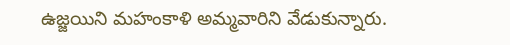ఉజ్జయిని మహంకాళి అమ్మవారిని వేడుకున్నారు.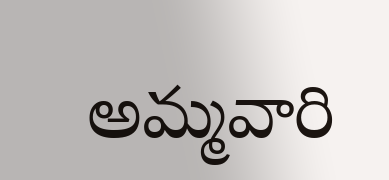అమ్మవారి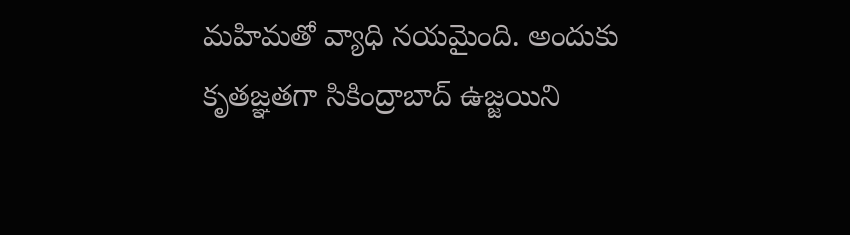మహిమతో వ్యాధి నయమైంది. అందుకు కృతజ్ఞతగా సికింద్రాబాద్ ఉజ్జయిని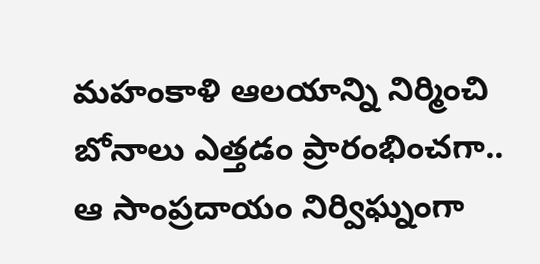మహంకాళి ఆలయాన్ని నిర్మించి బోనాలు ఎత్తడం ప్రారంభించగా.. ఆ సాంప్రదాయం నిర్విఘ్నంగా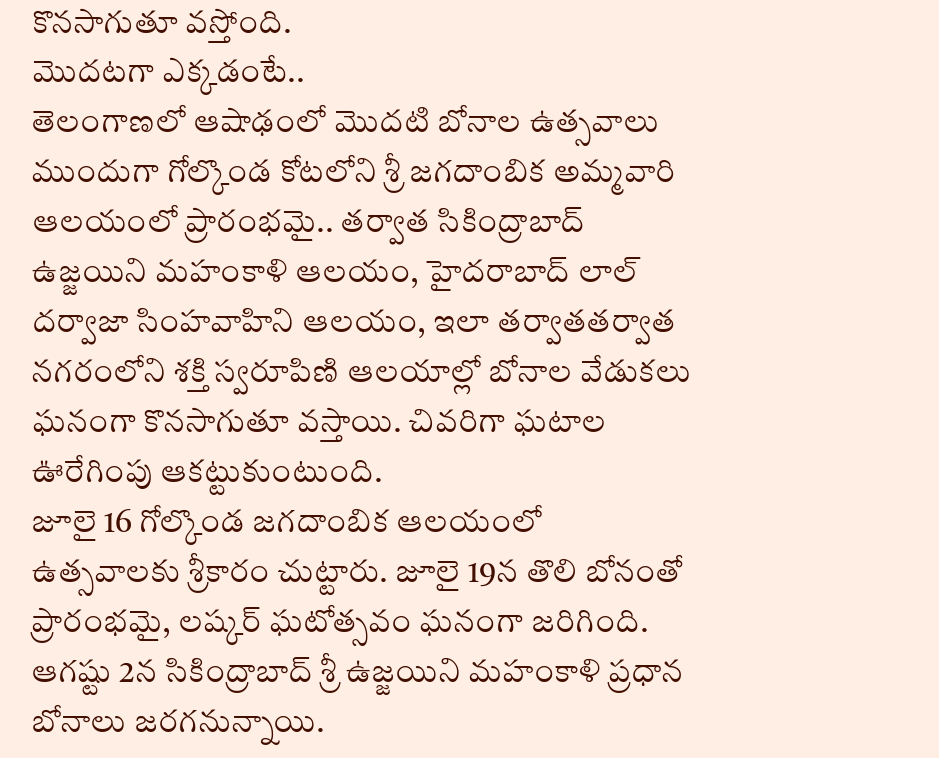కొనసాగుతూ వస్తోంది.
మొదటగా ఎక్కడంటే..
తెలంగాణలో ఆషాఢంలో మొదటి బోనాల ఉత్సవాలు ముందుగా గోల్కొండ కోటలోని శ్రీ జగదాంబిక అమ్మవారి ఆలయంలో ప్రారంభమై.. తర్వాత సికింద్రాబాద్ ఉజ్జయిని మహంకాళి ఆలయం, హైదరాబాద్ లాల్ దర్వాజా సింహవాహిని ఆలయం, ఇలా తర్వాతతర్వాత నగరంలోని శక్తి స్వరూపిణి ఆలయాల్లో బోనాల వేడుకలు ఘనంగా కొనసాగుతూ వస్తాయి. చివరిగా ఘటాల ఊరేగింపు ఆకట్టుకుంటుంది.
జూలై 16 గోల్కొండ జగదాంబిక ఆలయంలో ఉత్సవాలకు శ్రీకారం చుట్టారు. జూలై 19న తొలి బోనంతో ప్రారంభమై, లష్కర్ ఘటోత్సవం ఘనంగా జరిగింది. ఆగష్టు 2న సికింద్రాబాద్ శ్రీ ఉజ్జయిని మహంకాళి ప్రధాన బోనాలు జరగనున్నాయి.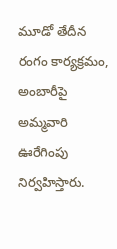మూడో తేదీన రంగం కార్యక్రమం, అంబారీపై అమ్మవారి ఊరేగింపు నిర్వహిస్తారు.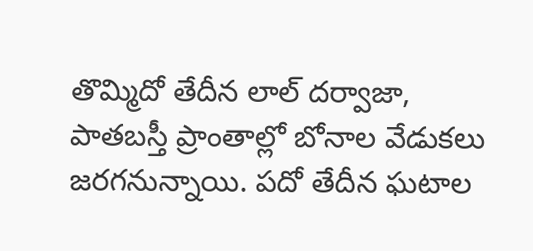తొమ్మిదో తేదీన లాల్ దర్వాజా, పాతబస్తీ ప్రాంతాల్లో బోనాల వేడుకలు జరగనున్నాయి. పదో తేదీన ఘటాల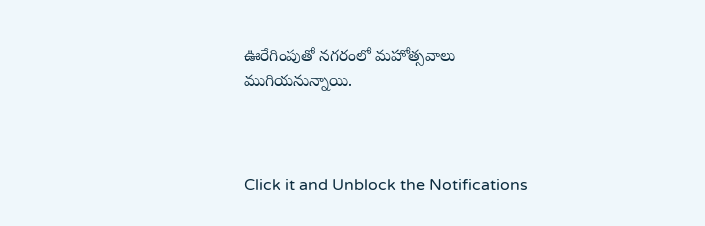ఊరేగింపుతో నగరంలో మహోత్సవాలు ముగియనున్నాయి.



Click it and Unblock the Notifications